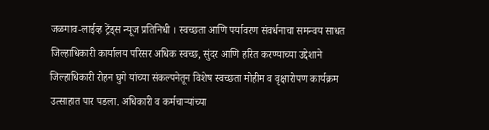जळगाव-लाईव्ह ट्रेंड्स न्यूज प्रतिनिधी । स्वच्छता आणि पर्यावरण संवर्धनाचा समन्वय साधत जिल्हाधिकारी कार्यालय परिसर अधिक स्वच्छ, सुंदर आणि हरित करण्याच्या उद्देशाने जिल्हाधिकारी रोहन घुगे यांच्या संकल्पनेतून विशेष स्वच्छता मोहीम व वृक्षारोपण कार्यक्रम उत्साहात पार पडला. अधिकारी व कर्मचाऱ्यांच्या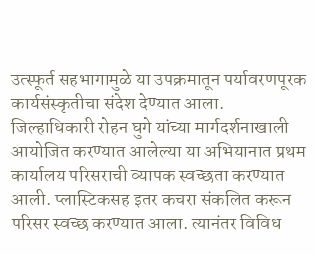उत्स्फूर्त सहभागामुळे या उपक्रमातून पर्यावरणपूरक कार्यसंस्कृतीचा संदेश देण्यात आला.
जिल्हाधिकारी रोहन घुगे यांच्या मार्गदर्शनाखाली आयोजित करण्यात आलेल्या या अभियानात प्रथम कार्यालय परिसराची व्यापक स्वच्छता करण्यात आली. प्लास्टिकसह इतर कचरा संकलित करून परिसर स्वच्छ करण्यात आला. त्यानंतर विविध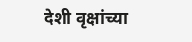देशी वृक्षांच्या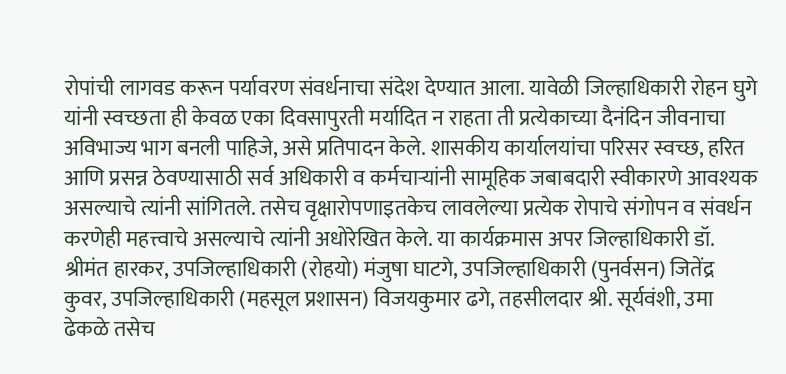रोपांची लागवड करून पर्यावरण संवर्धनाचा संदेश देण्यात आला. यावेळी जिल्हाधिकारी रोहन घुगे यांनी स्वच्छता ही केवळ एका दिवसापुरती मर्यादित न राहता ती प्रत्येकाच्या दैनंदिन जीवनाचा अविभाज्य भाग बनली पाहिजे, असे प्रतिपादन केले. शासकीय कार्यालयांचा परिसर स्वच्छ, हरित आणि प्रसन्न ठेवण्यासाठी सर्व अधिकारी व कर्मचाऱ्यांनी सामूहिक जबाबदारी स्वीकारणे आवश्यक असल्याचे त्यांनी सांगितले. तसेच वृक्षारोपणाइतकेच लावलेल्या प्रत्येक रोपाचे संगोपन व संवर्धन करणेही महत्त्वाचे असल्याचे त्यांनी अधोरेखित केले. या कार्यक्रमास अपर जिल्हाधिकारी डॉ. श्रीमंत हारकर, उपजिल्हाधिकारी (रोहयो) मंजुषा घाटगे, उपजिल्हाधिकारी (पुनर्वसन) जितेंद्र कुवर, उपजिल्हाधिकारी (महसूल प्रशासन) विजयकुमार ढगे, तहसीलदार श्री. सूर्यवंशी, उमा ढेकळे तसेच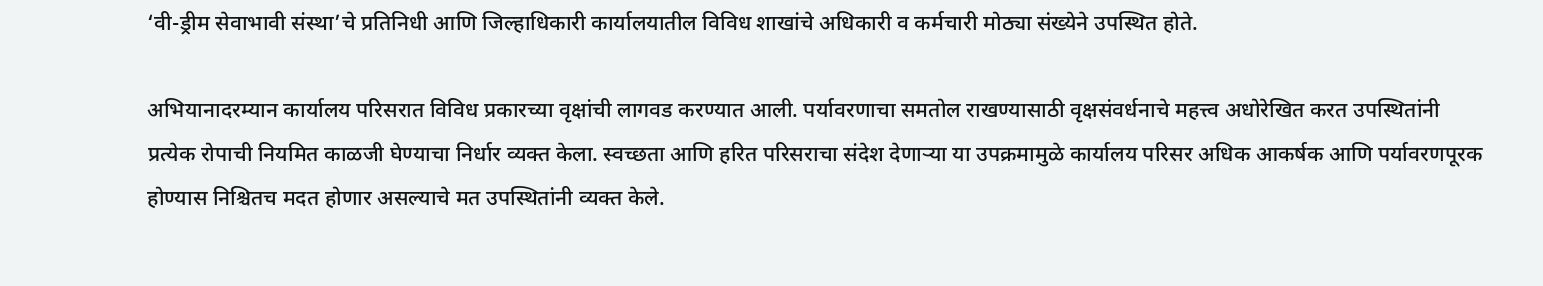‘वी-ड्रीम सेवाभावी संस्था’चे प्रतिनिधी आणि जिल्हाधिकारी कार्यालयातील विविध शाखांचे अधिकारी व कर्मचारी मोठ्या संख्येने उपस्थित होते.

अभियानादरम्यान कार्यालय परिसरात विविध प्रकारच्या वृक्षांची लागवड करण्यात आली. पर्यावरणाचा समतोल राखण्यासाठी वृक्षसंवर्धनाचे महत्त्व अधोरेखित करत उपस्थितांनी प्रत्येक रोपाची नियमित काळजी घेण्याचा निर्धार व्यक्त केला. स्वच्छता आणि हरित परिसराचा संदेश देणाऱ्या या उपक्रमामुळे कार्यालय परिसर अधिक आकर्षक आणि पर्यावरणपूरक होण्यास निश्चितच मदत होणार असल्याचे मत उपस्थितांनी व्यक्त केले.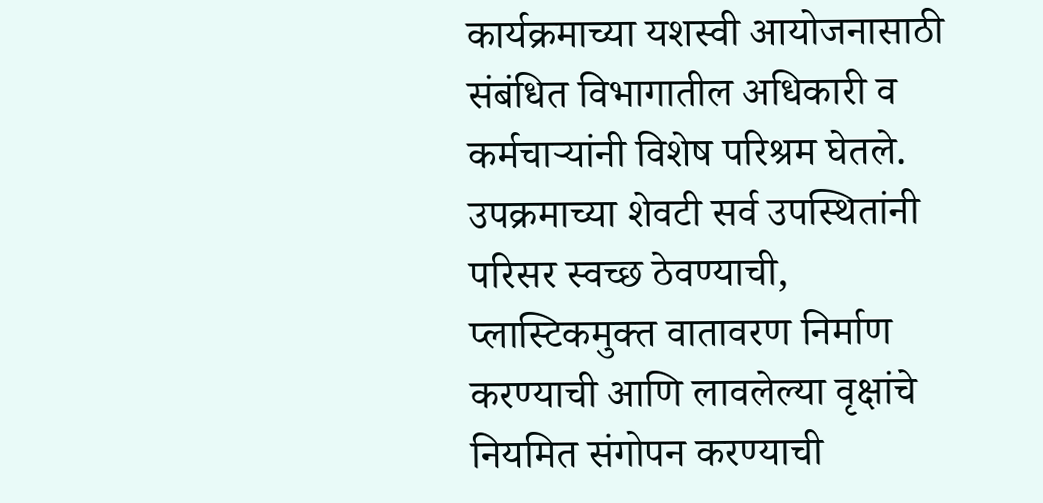कार्यक्रमाच्या यशस्वी आयोजनासाठी संबंधित विभागातील अधिकारी व कर्मचाऱ्यांनी विशेष परिश्रम घेतले. उपक्रमाच्या शेवटी सर्व उपस्थितांनी परिसर स्वच्छ ठेवण्याची, प्लास्टिकमुक्त वातावरण निर्माण करण्याची आणि लावलेल्या वृक्षांचे नियमित संगोपन करण्याची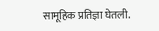सामूहिक प्रतिज्ञा घेतली.